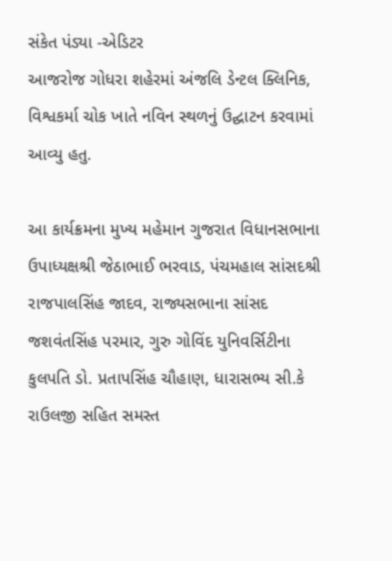સંકેત પંડ્યા -એડિટર
આજરોજ ગોધરા શહેરમાં અંજલિ ડેન્ટલ ક્લિનિક, વિશ્વકર્મા ચોક ખાતે નવિન સ્થળનું ઉદ્ઘાટન કરવામાં આવ્યુ હતુ.

આ કાર્યક્રમના મુખ્ય મહેમાન ગુજરાત વિધાનસભાના ઉપાધ્યક્ષશ્રી જેઠાભાઈ ભરવાડ, પંચમહાલ સાંસદશ્રી રાજપાલસિંહ જાદવ, રાજ્યસભાના સાંસદ જશવંતસિંહ પરમાર, ગુરુ ગોવિંદ યુનિવર્સિટીના કુલપતિ ડો. પ્રતાપસિંહ ચૌહાણ, ધારાસભ્ય સી.કે રાઉલજી સહિત સમસ્ત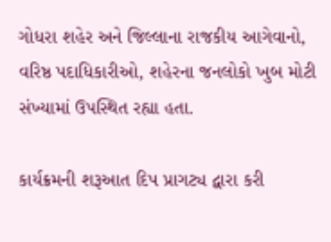ગોધરા શહેર અને જિલ્લાના રાજકીય આગેવાનો, વરિષ્ઠ પદાધિકારીઓ, શહેરના જનલોકો ખુબ મોટી સંખ્યામાં ઉપસ્થિત રહ્યા હતા.

કાર્યક્રમની શરૂઆત દિપ પ્રાગટ્ય દ્વારા કરી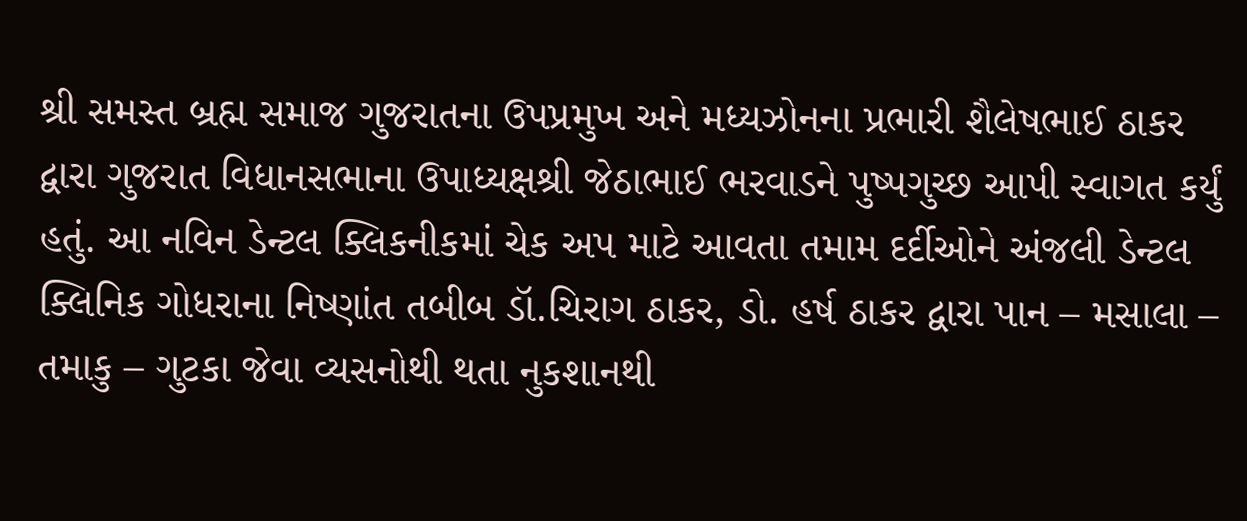શ્રી સમસ્ત બ્રહ્મ સમાજ ગુજરાતના ઉપપ્રમુખ અને મધ્યઝોનના પ્રભારી શૈલેષભાઈ ઠાકર દ્વારા ગુજરાત વિધાનસભાના ઉપાધ્યક્ષશ્રી જેઠાભાઈ ભરવાડને પુષ્પગુચ્છ આપી સ્વાગત કર્યું હતું. આ નવિન ડેન્ટલ ક્લિકનીકમાં ચેક અપ માટે આવતા તમામ દર્દીઓને અંજલી ડેન્ટલ ક્લિનિક ગોધરાના નિષ્ણાંત તબીબ ડૉ.ચિરાગ ઠાકર, ડો. હર્ષ ઠાકર દ્વારા પાન – મસાલા – તમાકુ – ગુટકા જેવા વ્યસનોથી થતા નુકશાનથી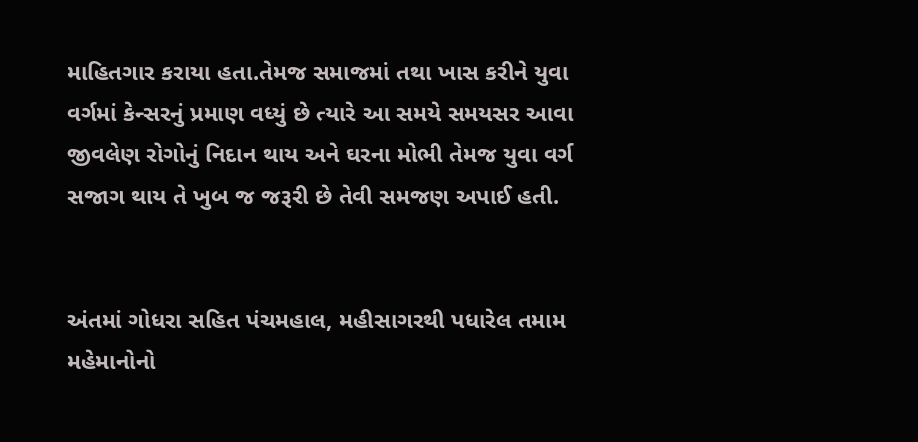માહિતગાર કરાયા હતા.તેમજ સમાજમાં તથા ખાસ કરીને યુવા વર્ગમાં કેન્સરનું પ્રમાણ વધ્યું છે ત્યારે આ સમયે સમયસર આવા જીવલેણ રોગોનું નિદાન થાય અને ઘરના મોભી તેમજ યુવા વર્ગ સજાગ થાય તે ખુબ જ જરૂરી છે તેવી સમજણ અપાઈ હતી.


અંતમાં ગોધરા સહિત પંચમહાલ, મહીસાગરથી પધારેલ તમામ મહેમાનોનો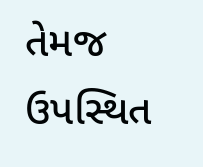તેમજ ઉપસ્થિત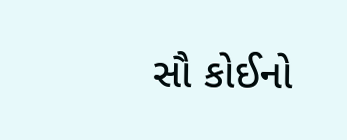સૌ કોઈનો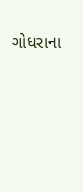ગોધરાના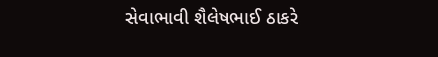સેવાભાવી શૈલેષભાઈ ઠાકરે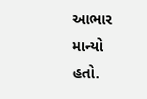આભાર માન્યો હતો.